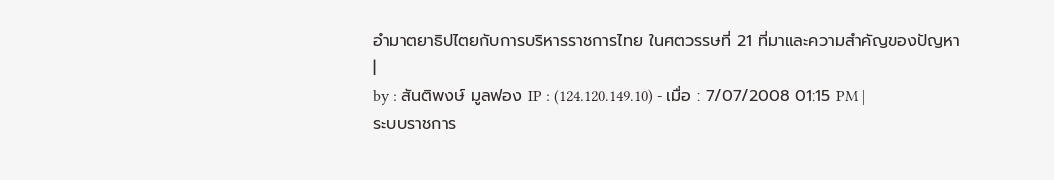อำมาตยาธิปไตยกับการบริหารราชการไทย ในศตวรรษที่ 21 ที่มาและความสำคัญของปัญหา
|
by : สันติพงษ์ มูลฟอง IP : (124.120.149.10) - เมื่อ : 7/07/2008 01:15 PM |
ระบบราชการ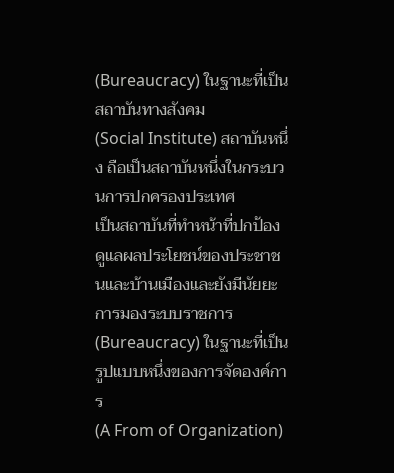(Bureaucracy) ในฐานะที่เป็นสถาบันทางสังคม
(Social Institute) สถาบันหนึ่ง ถือเป็นสถาบันหนึ่งในกระบวนการปกครองประเทศ
เป็นสถาบันที่ทำหน้าที่ปกป้อง ดูแลผลประโยชน์ของประชาชนและบ้านเมืองและยังมีนัยยะ
การมองระบบราชการ (Bureaucracy) ในฐานะที่เป็นรูปแบบหนึ่งของการจัดองค์การ
(A From of Organization)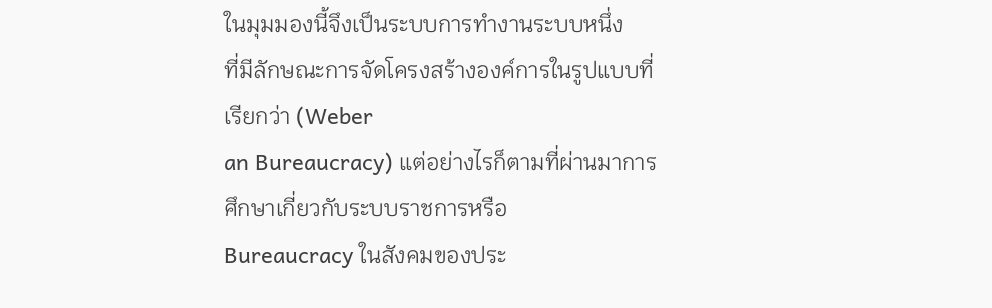ในมุมมองนี้จึงเป็นระบบการทำงานระบบหนึ่ง
ที่มีลักษณะการจัดโครงสร้างองค์การในรูปแบบที่เรียกว่า (Weber
an Bureaucracy) แต่อย่างไรก็ตามที่ผ่านมาการศึกษาเกี่ยวกับระบบราชการหรือ
Bureaucracy ในสังคมของประ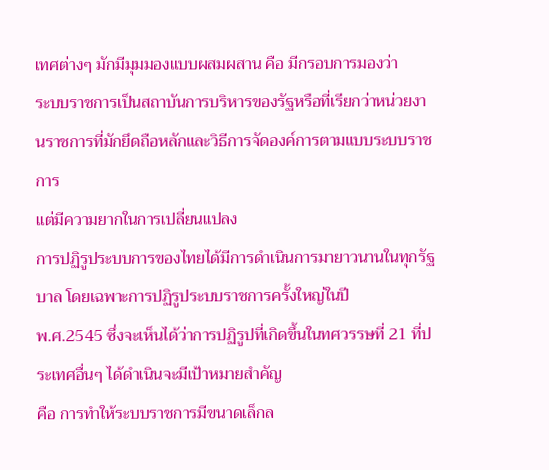เทศต่างๆ มักมีมุมมองแบบผสมผสาน คือ มีกรอบการมองว่า
ระบบราชการเป็นสถาบันการบริหารของรัฐหรือที่เรียกว่าหน่วยงานราชการที่มักยึดถือหลักและวิธีการจัดองค์การตามแบบระบบราชการ
แต่มีความยากในการเปลี่ยนแปลง
การปฏิรูประบบการของไทยได้มีการดำเนินการมายาวนานในทุกรัฐบาล โดยเฉพาะการปฏิรูประบบราชการครั้งใหญ่ในปี
พ.ศ.2545 ซึ่งจะเห็นได้ว่าการปฏิรูปที่เกิดขึ้นในทศวรรษที่ 21 ที่ประเทศอื่นๆ ได้ดำเนินจะมีเป้าหมายสำคัญ
คือ การทำให้ระบบราชการมีขนาดเล็กล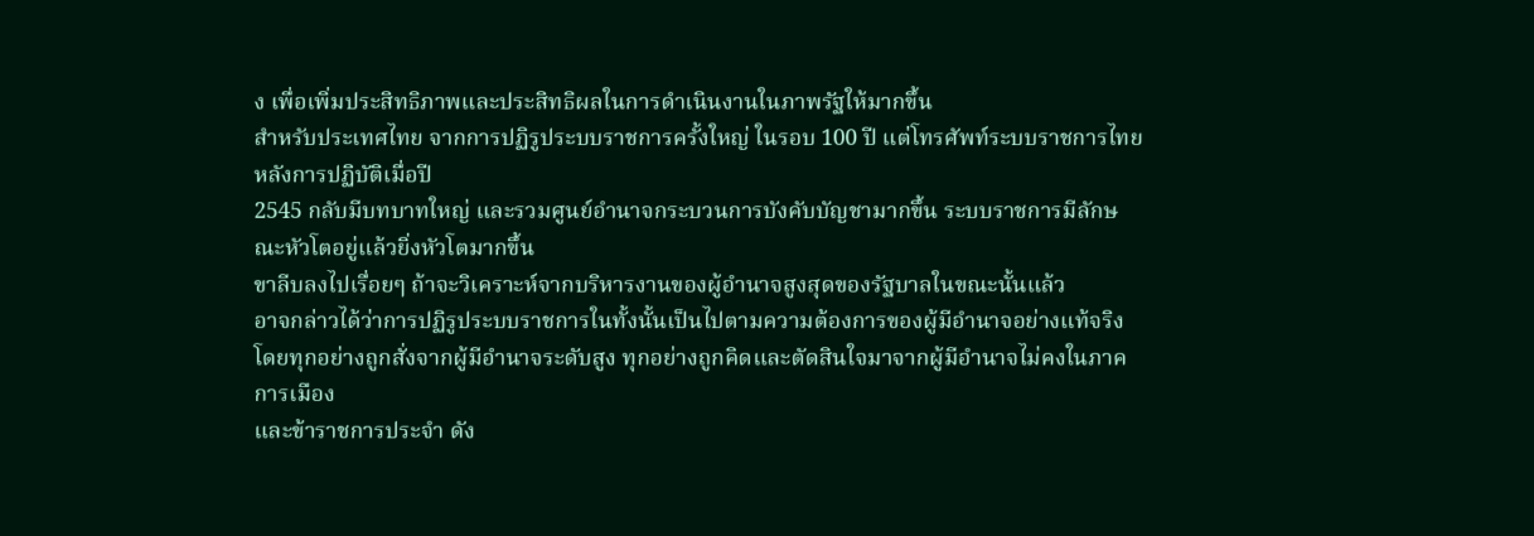ง เพื่อเพิ่มประสิทธิภาพและประสิทธิผลในการดำเนินงานในภาพรัฐให้มากขึ้น
สำหรับประเทศไทย จากการปฏิรูประบบราชการครั้งใหญ่ ในรอบ 100 ปี แต่โทรศัพท์ระบบราชการไทยหลังการปฏิบัติเมื่อปี
2545 กลับมีบทบาทใหญ่ และรวมศูนย์อำนาจกระบวนการบังคับบัญชามากขึ้น ระบบราชการมีลักษณะหัวโตอยู่แล้วยิ่งหัวโตมากขึ้น
ขาลีบลงไปเรื่อยๆ ถ้าจะวิเคราะห์จากบริหารงานของผู้อำนาจสูงสุดของรัฐบาลในขณะนั้นแล้ว
อาจกล่าวได้ว่าการปฏิรูประบบราชการในทั้งนั้นเป็นไปตามความต้องการของผู้มีอำนาจอย่างแท้จริง
โดยทุกอย่างถูกสั่งจากผู้มีอำนาจระดับสูง ทุกอย่างถูกคิดและตัดสินใจมาจากผู้มีอำนาจไม่คงในภาคการเมือง
และข้าราชการประจำ ดัง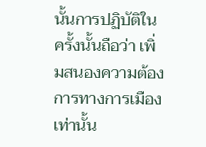นั้นการปฏิบัติในครั้งนั้นถือว่า เพิ่มสนองความต้องการทางการเมืองเท่านั้น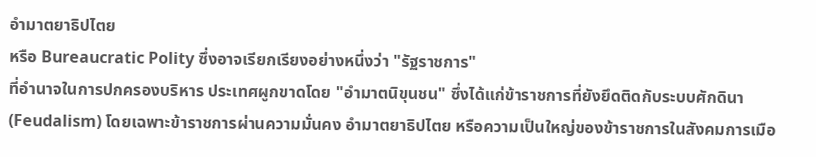อำมาตยาธิปไตย
หรือ Bureaucratic Polity ซึ่งอาจเรียกเรียงอย่างหนึ่งว่า "รัฐราชการ"
ที่อำนาจในการปกครองบริหาร ประเทศผูกขาดโดย "อำมาตนิขุนชน" ซึ่งได้แก่ข้าราชการที่ยังยึดติดกับระบบศักดินา
(Feudalism) โดยเฉพาะข้าราชการผ่านความมั่นคง อำมาตยาธิปไตย หรือความเป็นใหญ่ของข้าราชการในสังคมการเมือ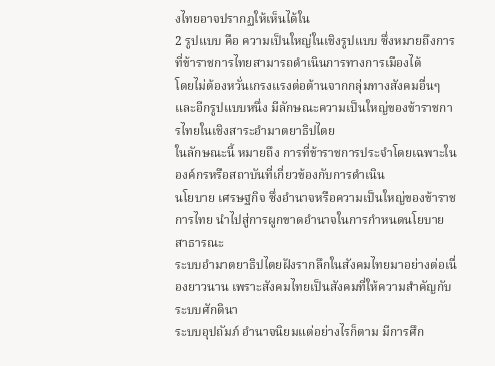งไทยอาจปรากฏให้เห็นได้ใน
2 รูปแบบ คือ ความเป็นใหญ่ในเชิงรูปแบบ ซึ่งหมายถึงการที่ข้าราชการไทยสามารถดำเนินการทางการเมืองได้
โดยไม่ต้องหวั่นเกรงแรงต่อต้านจากกลุ่มทางสังคมอื่นๆและอีกรูปแบบหนึ่ง มีลักษณะความเป็นใหญ่ของข้าราชการไทยในเชิงสาระอำมาตยาธิปไตย
ในลักษณะนี้ หมายถึง การที่ข้าราชการประจำโดยเฉพาะในองค์กรหรือสถาบันที่เกี่ยวข้องกับการดำเนิน
นโยบาย เศรษฐกิจ ซึ่งอำนาจหรือความเป็นใหญ่ของข้าราชการไทย นำไปสู่การผูกขาดอำนาจในการกำหนดนโยบายสาธารณะ
ระบบอำมาตยาธิปไตยฝังรากลึกในสังคมไทยมาอย่างต่อเนื่องยาวนาน เพราะสังคมไทยเป็นสังคมที่ให้ความสำคัญกับระบบศักดินา
ระบบอุปถัมภ์ อำนาจนิยมแต่อย่างไรก็ตาม มีการศึก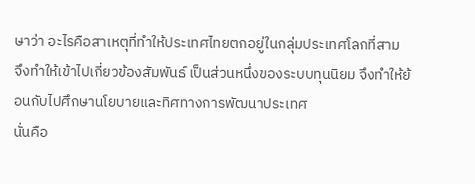ษาว่า อะไรคือสาเหตุที่ทำให้ประเทศไทยตกอยู่ในกลุ่มประเทศโลกที่สาม
จึงทำให้เข้าไปเกี่ยวข้องสัมพันธ์ เป็นส่วนหนึ่งของระบบทุนนิยม จึงทำให้ย้อนกับไปศึกษานโยบายและทิศทางการพัฒนาประเทศ
นั่นคือ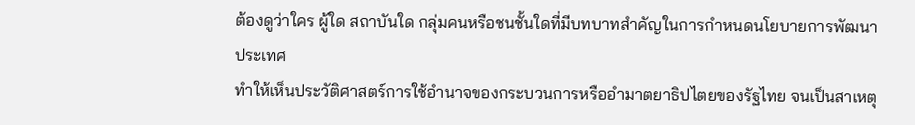ต้องดูว่าใคร ผู้ใด สถาบันใด กลุ่มคนหรือชนชั้นใดที่มีบทบาทสำคัญในการกำหนดนโยบายการพัฒนาประเทศ
ทำให้เห็นประวัติศาสตร์การใช้อำนาจของกระบวนการหรืออำมาตยาธิปไตยของรัฐไทย จนเป็นสาเหตุ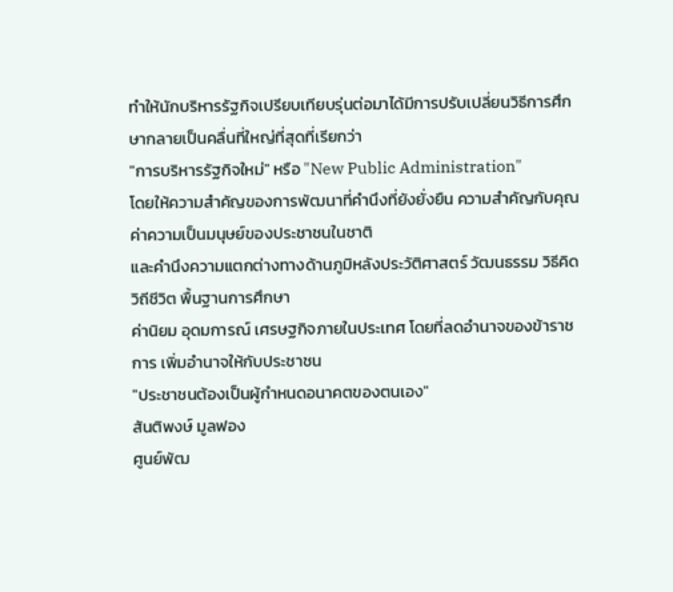ทำให้นักบริหารรัฐกิจเปรียบเทียบรุ่นต่อมาได้มีการปรับเปลี่ยนวิธีการศึกษากลายเป็นคลื่นที่ใหญ่ที่สุดที่เรียกว่า
"การบริหารรัฐกิจใหม่" หรือ "New Public Administration"
โดยให้ความสำคัญของการพัฒนาที่คำนึงที่ยังยั่งยืน ความสำคัญกับคุณค่าความเป็นมนุษย์ของประชาชนในชาติ
และคำนึงความแตกต่างทางด้านภูมิหลังประวัติศาสตร์ วัฒนธรรม วิธีคิด วิถีชีวิต พื้นฐานการศึกษา
ค่านิยม อุดมการณ์ เศรษฐกิจภายในประเทศ โดยที่ลดอำนาจของข้าราชการ เพิ่มอำนาจให้กับประชาชน
"ประชาชนต้องเป็นผู้กำหนดอนาคตของตนเอง"
สันติพงษ์ มูลฟอง
ศูนย์พัฒ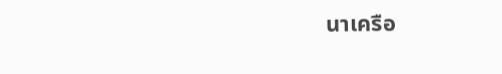นาเครือ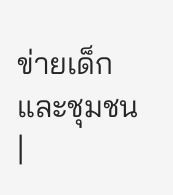ข่ายเด็กและชุมชน
|